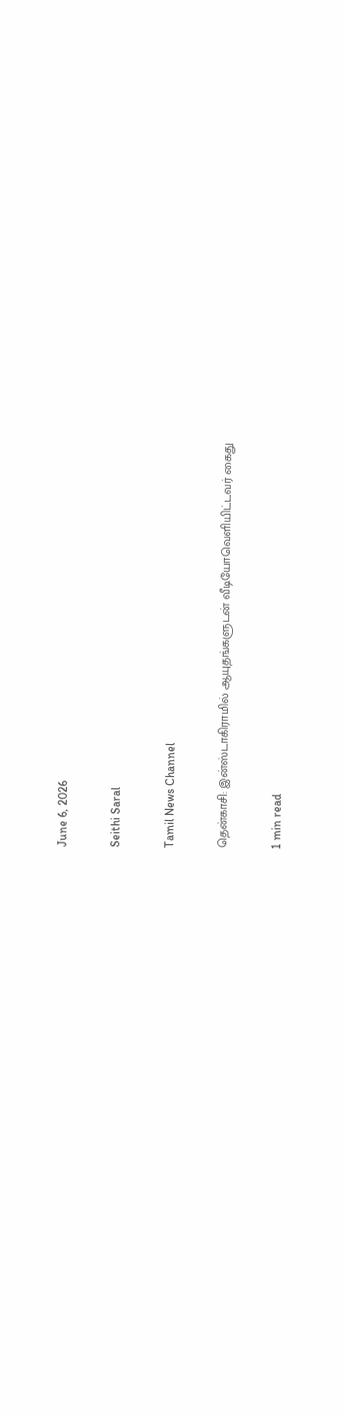June 6, 2026

Seithi Saral

Tamil News Channel

தென்காசி: இன்ஸ்டாகிராமில் ஆயுதங்களுடன் வீடியோவெளியிட்டவர் கைது

1 min read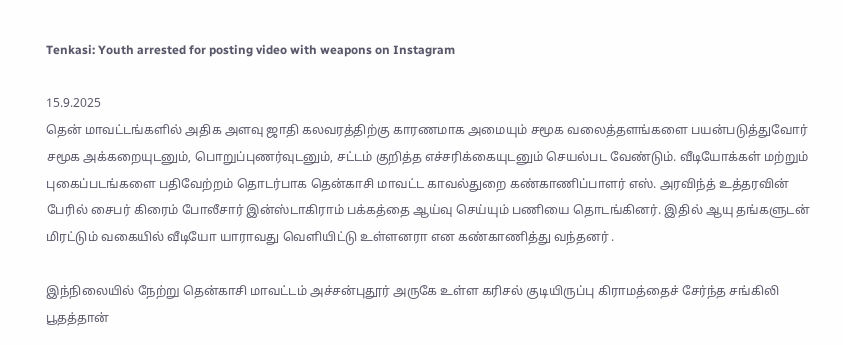Tenkasi: Youth arrested for posting video with weapons on Instagram

15.9.2025
தென் மாவட்டங்களில் அதிக அளவு ஜாதி கலவரத்திற்கு காரணமாக அமையும் சமூக வலைத்தளங்களை பயன்படுத்துவோர் சமூக அக்கறையுடனும், பொறுப்புணர்வுடனும், சட்டம் குறித்த எச்சரிக்கையுடனும் செயல்பட வேண்டும். வீடியோக்கள் மற்றும் புகைப்படங்களை பதிவேற்றம் தொடர்பாக தென்காசி மாவட்ட காவல்துறை கண்காணிப்பாளர் எஸ். அரவிந்த் உத்தரவின் பேரில் சைபர் கிரைம் போலீசார் இன்ஸ்டாகிராம் பக்கத்தை ஆய்வு செய்யும் பணியை தொடங்கினர். இதில் ஆயு தங்களுடன் மிரட்டும் வகையில் வீடியோ யாராவது வெளியிட்டு உள்ளனரா என கண்காணித்து வந்தனர் .

இந்நிலையில் நேற்று தென்காசி மாவட்டம் அச்சன்புதூர் அருகே உள்ள கரிசல் குடியிருப்பு கிராமத்தைச் சேர்ந்த சங்கிலி பூதத்தான்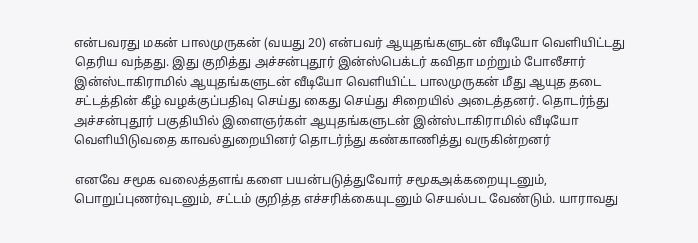என்பவரது மகன் பாலமுருகன் (வயது 20) என்பவர் ஆயுதங்களுடன் வீடியோ வெளியிட்டது தெரிய வந்தது. இது குறித்து அச்சன்புதூர் இன்ஸ்பெக்டர் கவிதா மற்றும் போலீசார் இன்ஸ்டாகிராமில் ஆயுதங்களுடன் வீடியோ வெளியிட்ட பாலமுருகன் மீது ஆயுத தடை சட்டத்தின் கீழ் வழக்குப்பதிவு செய்து கைது செய்து சிறையில் அடைத்தனர். தொடர்ந்து அச்சன்புதூர் பகுதியில் இளைஞர்கள் ஆயுதங்களுடன் இன்ஸ்டாகிராமில் வீடியோ வெளியிடுவதை காவல்துறையினர் தொடர்ந்து கண்காணித்து வருகின்றனர்

எனவே சமூக வலைத்தளங் களை பயன்படுத்துவோர் சமூகஅக்கறையுடனும், பொறுப்புணர்வுடனும், சட்டம் குறித்த எச்சரிக்கையுடனும் செயல்பட வேண்டும். யாராவது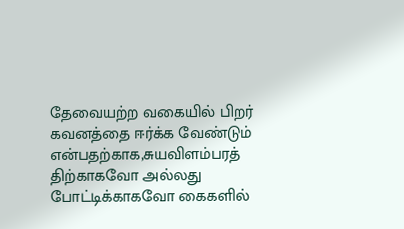தேவையற்ற வகையில் பிறர் கவனத்தை ஈர்க்க வேண்டும் என்பதற்காக,சுயவிளம்பரத் திற்காகவோ அல்லது போட்டிக்காகவோ கைகளில்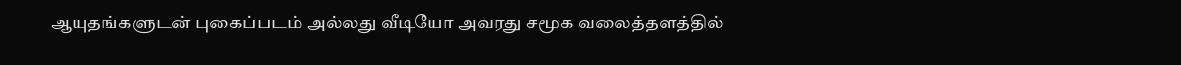ஆயுதங்களுடன் புகைப்படம் அல்லது வீடியோ அவரது சமூக வலைத்தளத்தில்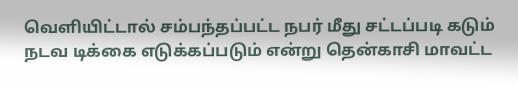வெளியிட்டால் சம்பந்தப்பட்ட நபர் மீது சட்டப்படி கடும் நடவ டிக்கை எடுக்கப்படும் என்று தென்காசி மாவட்ட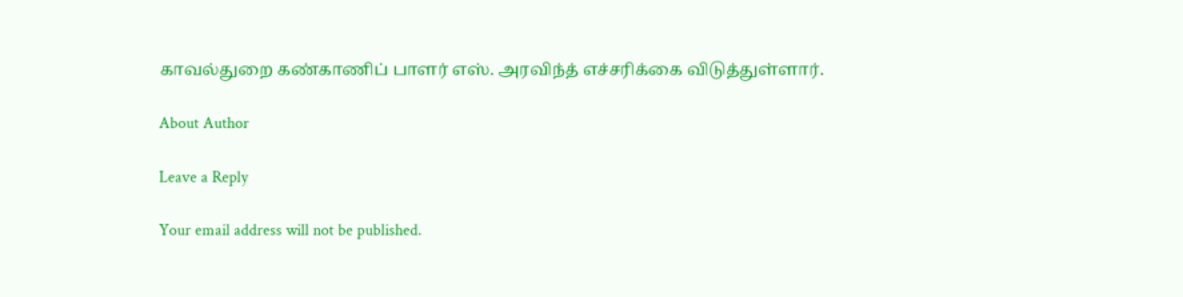காவல்துறை கண்காணிப் பாளர் எஸ். அரவிந்த் எச்சரிக்கை விடுத்துள்ளார்.

About Author

Leave a Reply

Your email address will not be published.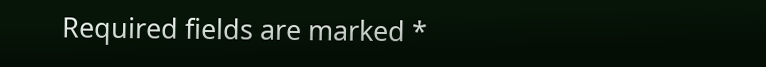Required fields are marked *